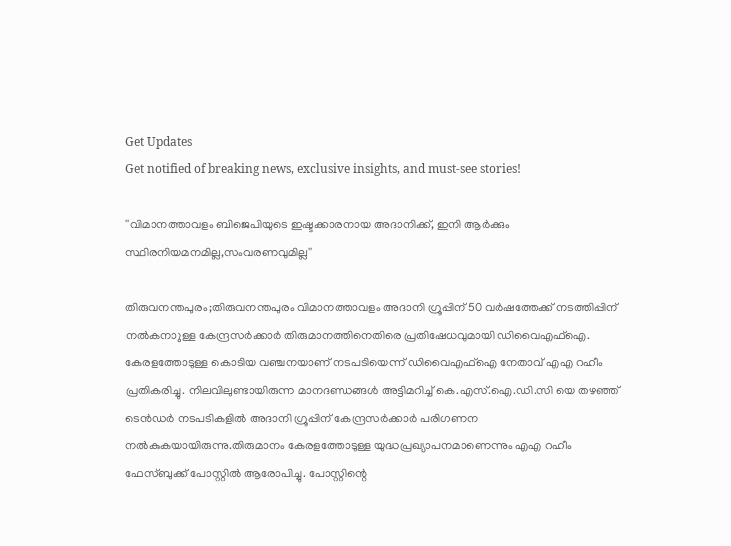Get Updates
Get notified of breaking news, exclusive insights, and must-see stories!

''വിമാനത്താവളം ബിജെപിയുടെ ഇഷ്ടക്കാരനായ അദാനിക്ക്, ഇനി ആർക്കും സ്ഥിരനിയമനമില്ല,സംവരണവുമില്ല''

തിരുവനന്തപുരം;തിരുവനന്തപുരം വിമാനത്താവളം അദാനി ഗ്രൂപ്പിന് 50 വര്‍ഷത്തേക്ക് നടത്തിപ്പിന് നല്‍കനാുള്ള കേന്ദ്രസർക്കാർ തിരുമാനത്തിനെതിരെ പ്രതിഷേധവുമായി ഡിവൈഎഫ്ഐ. കേരളത്തോടുള്ള കൊടിയ വഞ്ചനയാണ് നടപടിയെന്ന് ഡിവൈഎഫ്ഐ നേതാവ് എഎ റഹീം പ്രതികരിച്ചു. നിലവിലുണ്ടായിരുന്ന മാനദണ്ഡങ്ങൾ അട്ടിമറിച്ച് കെ.എസ്.ഐ.ഡി.സി യെ തഴഞ്ഞ് ടെൻഡർ നടപടികളിൽ അദാനി ഗ്രൂപ്പിന് കേന്ദ്രസർക്കാർ പരിഗണന നൽകുകയായിരുന്നു.തിരുമാനം കേരളത്തോടുള്ള യുദ്ധപ്രഖ്യാപനമാണെന്നും എഎ റഹീം ഫേസ്ബുക്ക് പോസ്റ്റിൽ ആരോപിച്ചു. പോസ്റ്റിന്റെ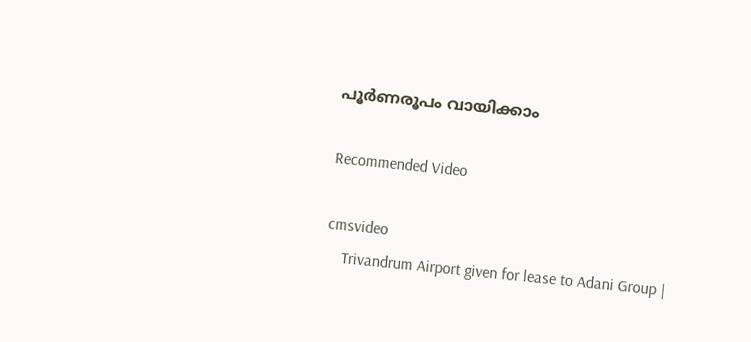പൂർണരൂപം വായിക്കാം

Recommended Video

cmsvideo
    Trivandrum Airport given for lease to Adani Group |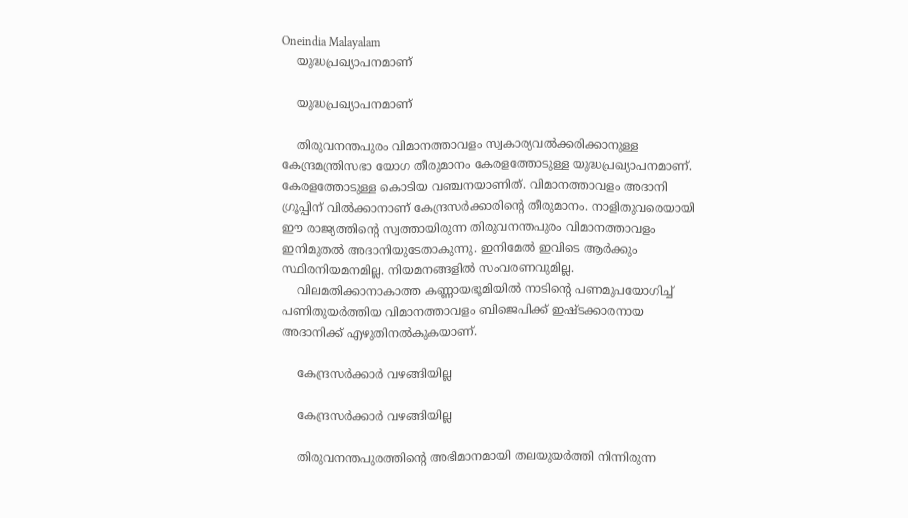Oneindia Malayalam
    യുദ്ധപ്രഖ്യാപനമാണ്

    യുദ്ധപ്രഖ്യാപനമാണ്

    തിരുവനന്തപുരം വിമാനത്താവളം സ്വകാര്യവൽക്കരിക്കാനുള്ള കേന്ദ്രമന്ത്രിസഭാ യോഗ തീരുമാനം കേരളത്തോടുള്ള യുദ്ധപ്രഖ്യാപനമാണ്. കേരളത്തോടുള്ള കൊടിയ വഞ്ചനയാണിത്. വിമാനത്താവളം അദാനി ഗ്രൂപ്പിന് വിൽക്കാനാണ് കേന്ദ്രസർക്കാരിന്റെ തീരുമാനം. നാളിതുവരെയായി ഈ രാജ്യത്തിന്റെ സ്വത്തായിരുന്ന തിരുവനന്തപുരം വിമാനത്താവളം ഇനിമുതൽ അദാനിയുടേതാകുന്നു. ഇനിമേൽ ഇവിടെ ആർക്കും സ്ഥിരനിയമനമില്ല. നിയമനങ്ങളിൽ സംവരണവുമില്ല.
    വിലമതിക്കാനാകാത്ത കണ്ണായഭൂമിയിൽ നാടിന്റെ പണമുപയോഗിച്ച് പണിതുയർത്തിയ വിമാനത്താവളം ബിജെപിക്ക് ഇഷ്ടക്കാരനായ അദാനിക്ക് എഴുതിനൽകുകയാണ്.

    കേന്ദ്രസർക്കാർ വഴങ്ങിയില്ല

    കേന്ദ്രസർക്കാർ വഴങ്ങിയില്ല

    തിരുവനന്തപുരത്തിന്റെ അഭിമാനമായി തലയുയർത്തി നിന്നിരുന്ന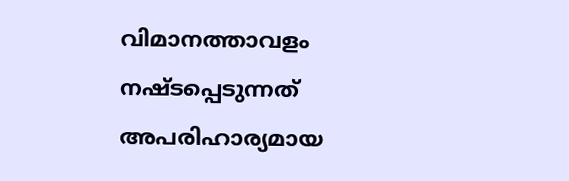വിമാനത്താവളം നഷ്ടപ്പെടുന്നത് അപരിഹാര്യമായ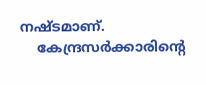നഷ്ടമാണ്.
    കേന്ദ്രസർക്കാരിന്റെ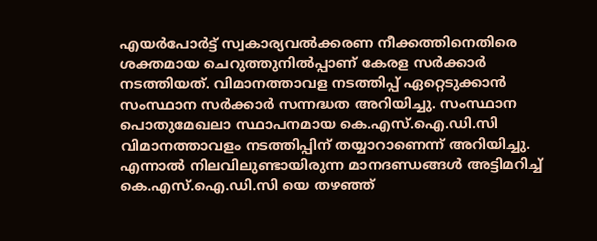എയർപോർട്ട് സ്വകാര്യവൽക്കരണ നീക്കത്തിനെതിരെ ശക്തമായ ചെറുത്തുനിൽപ്പാണ് കേരള സർക്കാർ നടത്തിയത്. വിമാനത്താവള നടത്തിപ്പ് ഏറ്റെടുക്കാൻ സംസ്ഥാന സർക്കാർ സന്നദ്ധത അറിയിച്ചു. സംസ്ഥാന പൊതുമേഖലാ സ്ഥാപനമായ കെ.എസ്.ഐ.ഡി.സി വിമാനത്താവളം നടത്തിപ്പിന് തയ്യാറാണെന്ന് അറിയിച്ചു. എന്നാൽ നിലവിലുണ്ടായിരുന്ന മാനദണ്ഡങ്ങൾ അട്ടിമറിച്ച് കെ.എസ്.ഐ.ഡി.സി യെ തഴഞ്ഞ്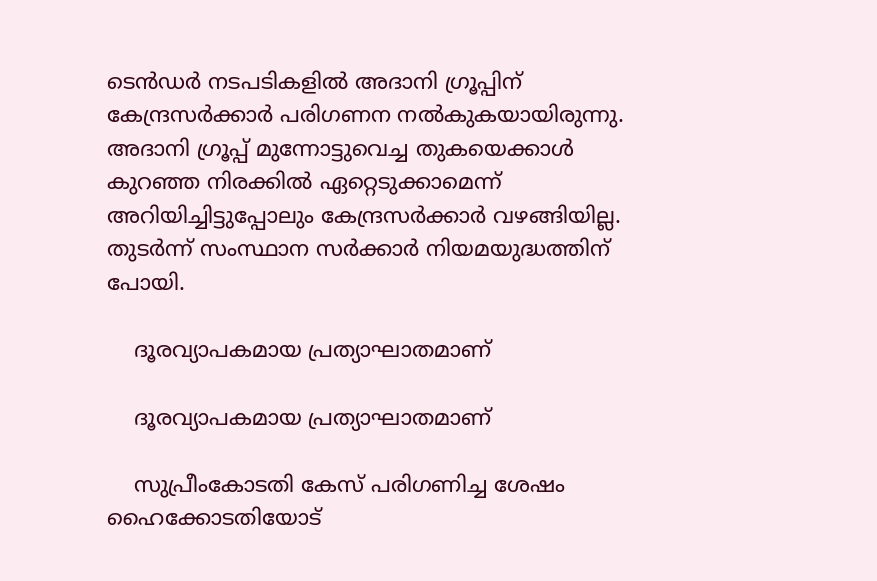ടെൻഡർ നടപടികളിൽ അദാനി ഗ്രൂപ്പിന് കേന്ദ്രസർക്കാർ പരിഗണന നൽകുകയായിരുന്നു. അദാനി ഗ്രൂപ്പ് മുന്നോട്ടുവെച്ച തുകയെക്കാൾ കുറഞ്ഞ നിരക്കിൽ ഏറ്റെടുക്കാമെന്ന് അറിയിച്ചിട്ടുപ്പോലും കേന്ദ്രസർക്കാർ വഴങ്ങിയില്ല. തുടർന്ന് സംസ്ഥാന സർക്കാർ നിയമയുദ്ധത്തിന് പോയി.

    ദൂരവ്യാപകമായ പ്രത്യാഘാതമാണ്

    ദൂരവ്യാപകമായ പ്രത്യാഘാതമാണ്

    സുപ്രീംകോടതി കേസ് പരിഗണിച്ച ശേഷം ഹൈക്കോടതിയോട്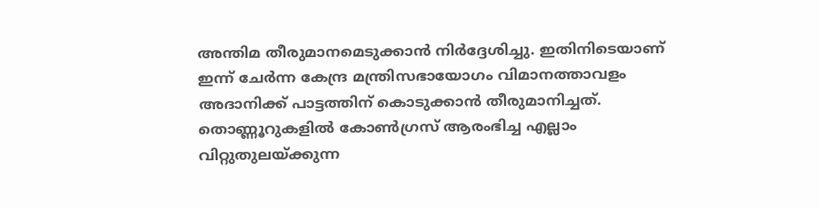അന്തിമ തീരുമാനമെടുക്കാൻ നിർദ്ദേശിച്ചു. ഇതിനിടെയാണ് ഇന്ന് ചേർന്ന കേന്ദ്ര മന്ത്രിസഭായോഗം വിമാനത്താവളം അദാനിക്ക് പാട്ടത്തിന് കൊടുക്കാൻ തീരുമാനിച്ചത്. തൊണ്ണൂറുകളിൽ കോൺഗ്രസ് ആരംഭിച്ച എല്ലാം വിറ്റുതുലയ്ക്കുന്ന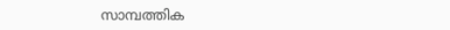സാമ്പത്തിക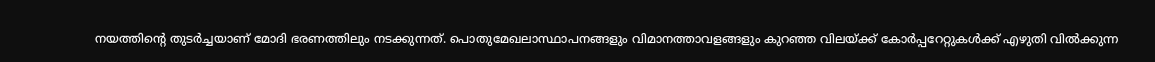നയത്തിന്റെ തുടർച്ചയാണ് മോദി ഭരണത്തിലും നടക്കുന്നത്. പൊതുമേഖലാസ്ഥാപനങ്ങളും വിമാനത്താവളങ്ങളും കുറഞ്ഞ വിലയ്ക്ക് കോർപ്പറേറ്റുകൾക്ക് എഴുതി വിൽക്കുന്ന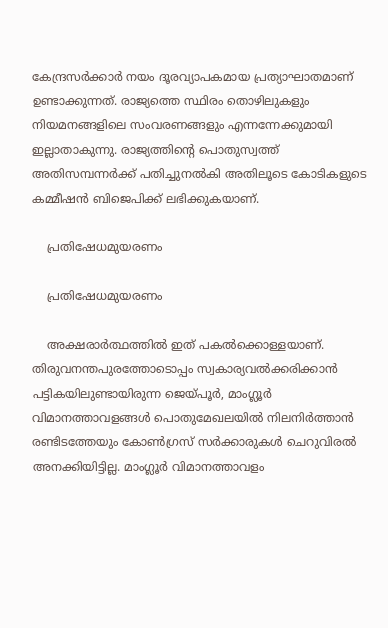കേന്ദ്രസർക്കാർ നയം ദൂരവ്യാപകമായ പ്രത്യാഘാതമാണ് ഉണ്ടാക്കുന്നത്. രാജ്യത്തെ സ്ഥിരം തൊഴിലുകളും നിയമനങ്ങളിലെ സംവരണങ്ങളും എന്നന്നേക്കുമായി ഇല്ലാതാകുന്നു. രാജ്യത്തിന്റെ പൊതുസ്വത്ത് അതിസമ്പന്നർക്ക് പതിച്ചുനൽകി അതിലൂടെ കോടികളുടെ കമ്മീഷൻ ബിജെപിക്ക് ലഭിക്കുകയാണ്.

    പ്രതിഷേധമുയരണം

    പ്രതിഷേധമുയരണം

    അക്ഷരാർത്ഥത്തിൽ ഇത് പകൽക്കൊള്ളയാണ്. തിരുവനന്തപുരത്തോടൊപ്പം സ്വകാര്യവൽക്കരിക്കാൻ പട്ടികയിലുണ്ടായിരുന്ന ജെയ്പൂർ, മാംഗ്ലൂർ വിമാനത്താവളങ്ങൾ പൊതുമേഖലയിൽ നിലനിർത്താൻ രണ്ടിടത്തേയും കോൺഗ്രസ് സർക്കാരുകൾ ചെറുവിരൽ അനക്കിയിട്ടില്ല. മാംഗ്ലൂർ വിമാനത്താവളം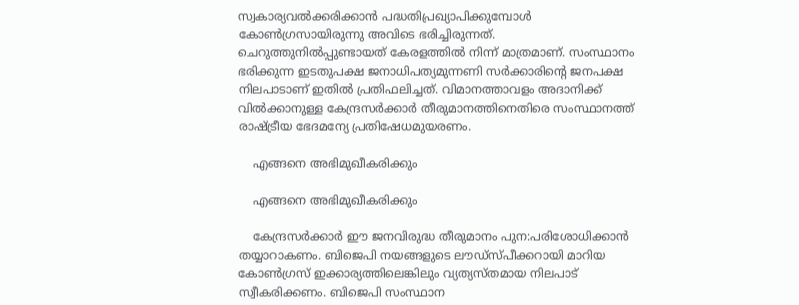സ്വകാര്യവൽക്കരിക്കാൻ പദ്ധതിപ്രഖ്യാപിക്കുമ്പോൾ കോൺഗ്രസായിരുന്നു അവിടെ ഭരിച്ചിരുന്നത്. ചെറുത്തുനിൽപ്പുണ്ടായത് കേരളത്തിൽ നിന്ന് മാത്രമാണ്. സംസ്ഥാനം ഭരിക്കുന്ന ഇടതുപക്ഷ ജനാധിപത്യമുന്നണി സർക്കാരിന്റെ ജനപക്ഷ നിലപാടാണ് ഇതിൽ പ്രതിഫലിച്ചത്. വിമാനത്താവളം അദാനിക്ക് വിൽക്കാനുള്ള കേന്ദ്രസർക്കാർ തീരുമാനത്തിനെതിരെ സംസ്ഥാനത്ത് രാഷ്ട്രീയ ഭേദമന്യേ പ്രതിഷേധമുയരണം.

    എങ്ങനെ അഭിമുഖീകരിക്കും

    എങ്ങനെ അഭിമുഖീകരിക്കും

    കേന്ദ്രസർക്കാർ ഈ ജനവിരുദ്ധ തീരുമാനം പുന:പരിശോധിക്കാൻ തയ്യാറാകണം. ബിജെപി നയങ്ങളുടെ ലൗഡ്‌സ്പീക്കറായി മാറിയ കോൺഗ്രസ് ഇക്കാര്യത്തിലെങ്കിലും വ്യത്യസ്തമായ നിലപാട് സ്വീകരിക്കണം. ബിജെപി സംസ്ഥാന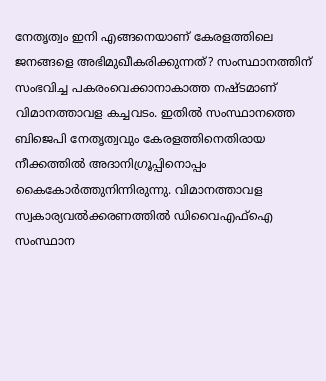നേതൃത്വം ഇനി എങ്ങനെയാണ് കേരളത്തിലെ ജനങ്ങളെ അഭിമുഖീകരിക്കുന്നത്? സംസ്ഥാനത്തിന് സംഭവിച്ച പകരംവെക്കാനാകാത്ത നഷ്ടമാണ് വിമാനത്താവള കച്ചവടം. ഇതിൽ സംസ്ഥാനത്തെ ബിജെപി നേതൃത്വവും കേരളത്തിനെതിരായ നീക്കത്തിൽ അദാനിഗ്രൂപ്പിനൊപ്പം കൈകോർത്തുനിന്നിരുന്നു. വിമാനത്താവള സ്വകാര്യവൽക്കരണത്തിൽ ഡിവൈഎഫ്‌ഐ സംസ്ഥാന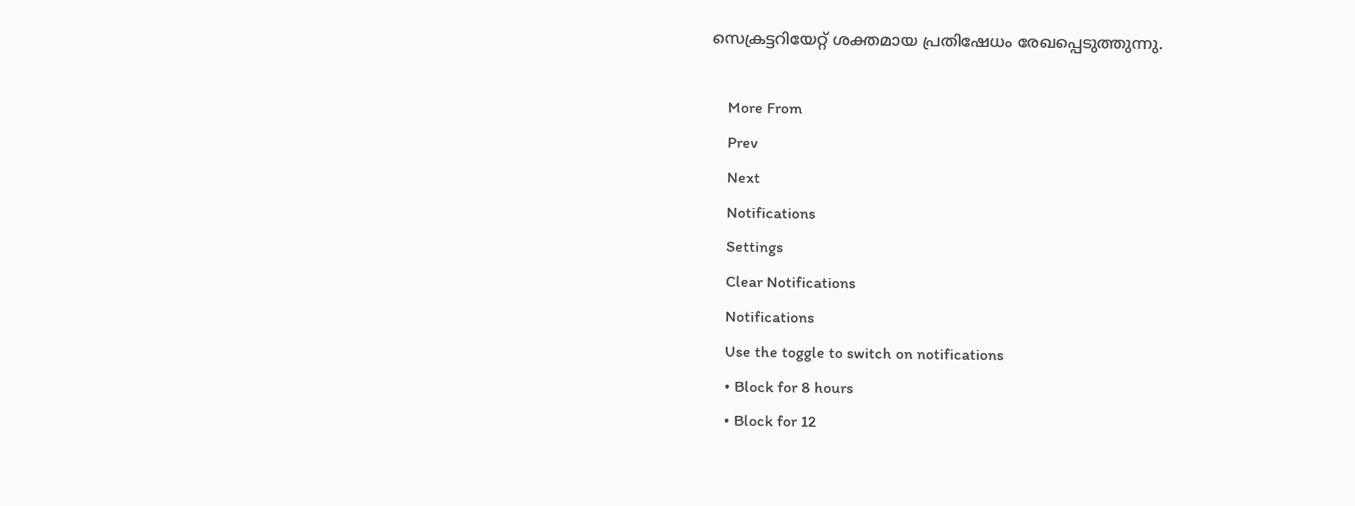സെക്രട്ടറിയേറ്റ് ശക്തമായ പ്രതിഷേധം രേഖപ്പെടുത്തുന്നു.

    More From
    Prev
    Next
    Notifications
    Settings
    Clear Notifications
    Notifications
    Use the toggle to switch on notifications
    • Block for 8 hours
    • Block for 12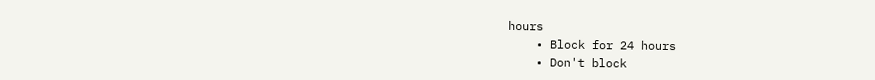hours
    • Block for 24 hours
    • Don't block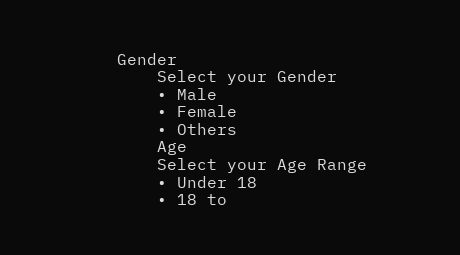Gender
    Select your Gender
    • Male
    • Female
    • Others
    Age
    Select your Age Range
    • Under 18
    • 18 to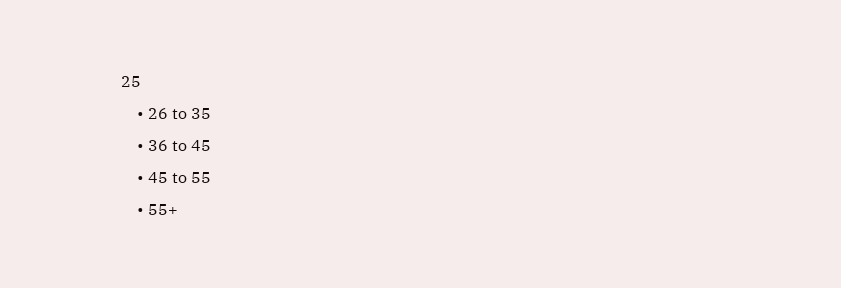25
    • 26 to 35
    • 36 to 45
    • 45 to 55
    • 55+